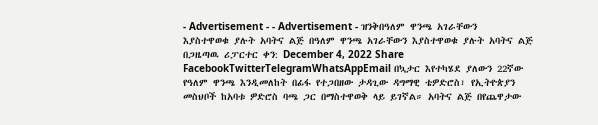- Advertisement - - Advertisement - ዝንቅበዓለም ዋንጫ አገራቸውን እያስተዋወቁ ያሉት አባትና ልጅ በዓለም ዋንጫ አገራቸውን እያስተዋወቁ ያሉት አባትና ልጅ በጋዜጣዉ ሪፓርተር ቀን: December 4, 2022 Share FacebookTwitterTelegramWhatsAppEmail በኳታር እየተካሄደ ያለውን 22ኛው የዓለም ዋንጫ እንዲመለከት በፊፋ የተጋበዘው ታዳጊው ዳግማዊ ቴዎድሮስ፣ የኢትዮጵያን መስህቦች ከአባቱ ዎድሮስ ባጫ ጋር በማስተዋወቅ ላይ ይገኛል። አባትና ልጅ በየጨዋታው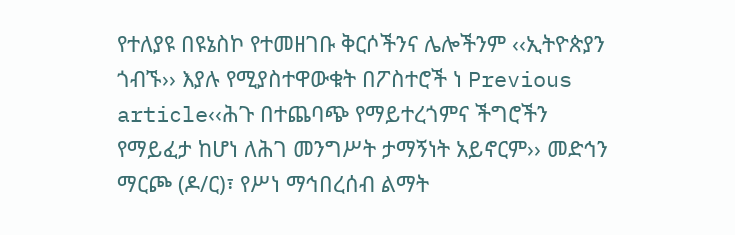የተለያዩ በዩኔስኮ የተመዘገቡ ቅርሶችንና ሌሎችንም ‹‹ኢትዮጵያን ጎብኙ›› እያሉ የሚያስተዋውቁት በፖስተሮች ነ Previous article‹‹ሕጉ በተጨባጭ የማይተረጎምና ችግሮችን የማይፈታ ከሆነ ለሕገ መንግሥት ታማኝነት አይኖርም›› መድኅን ማርጮ (ዶ/ር)፣ የሥነ ማኅበረሰብ ልማት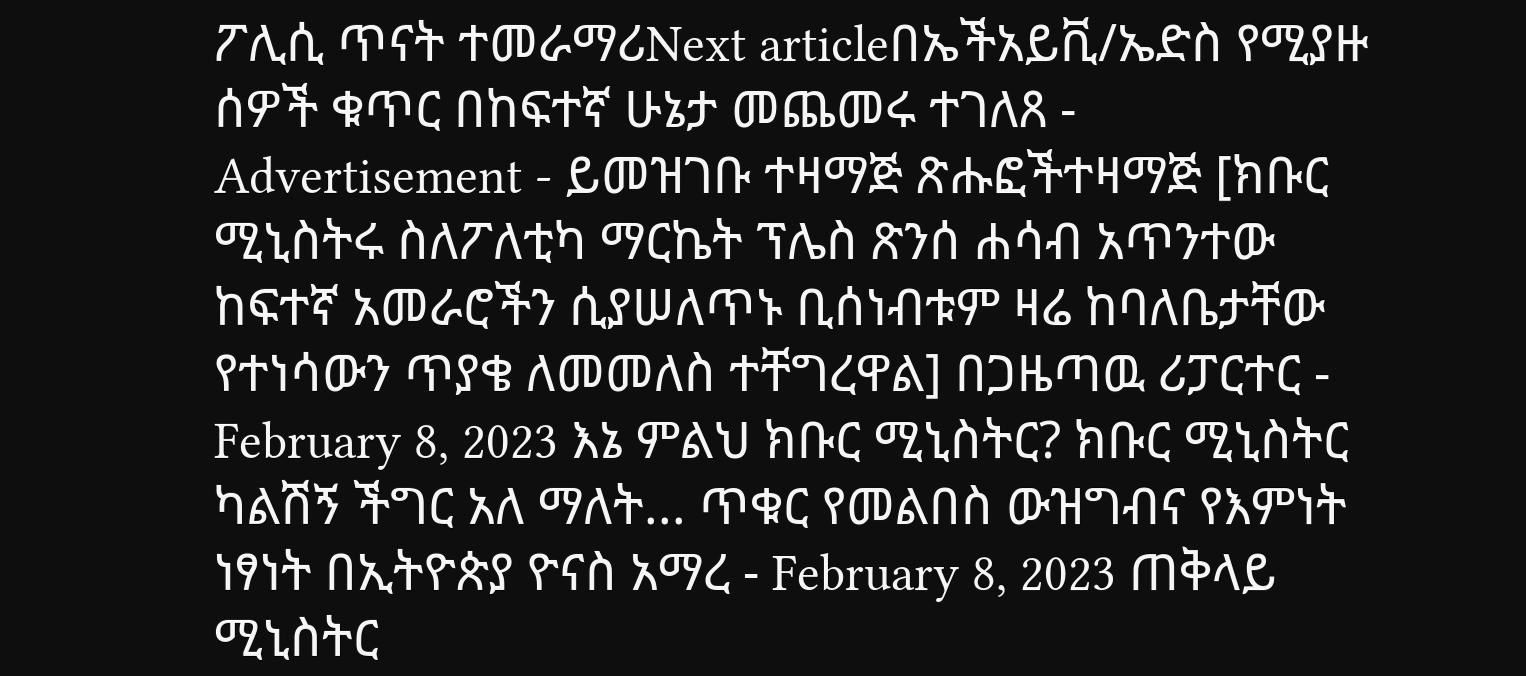ፖሊሲ ጥናት ተመራማሪNext articleበኤችአይቪ/ኤድስ የሚያዙ ሰዎች ቁጥር በከፍተኛ ሁኔታ መጨመሩ ተገለጸ - Advertisement - ይመዝገቡ ተዛማጅ ጽሑፎችተዛማጅ [ክቡር ሚኒስትሩ ስለፖለቲካ ማርኬት ፕሌስ ጽንሰ ሐሳብ አጥንተው ከፍተኛ አመራሮችን ሲያሠለጥኑ ቢሰነብቱም ዛሬ ከባለቤታቸው የተነሳውን ጥያቄ ለመመለስ ተቸግረዋል] በጋዜጣዉ ሪፓርተር - February 8, 2023 እኔ ምልህ ክቡር ሚኒስትር? ክቡር ሚኒስትር ካልሽኝ ችግር አለ ማለት... ጥቁር የመልበስ ውዝግብና የእምነት ነፃነት በኢትዮጵያ ዮናስ አማረ - February 8, 2023 ጠቅላይ ሚኒስትር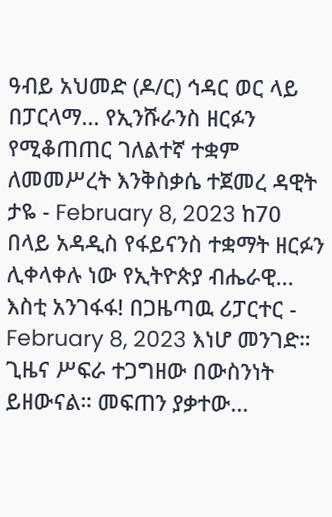ዓብይ አህመድ (ዶ/ር) ኅዳር ወር ላይ በፓርላማ... የኢንሹራንስ ዘርፉን የሚቆጠጠር ገለልተኛ ተቋም ለመመሥረት እንቅስቃሴ ተጀመረ ዳዊት ታዬ - February 8, 2023 ከ70 በላይ አዳዲስ የፋይናንስ ተቋማት ዘርፉን ሊቀላቀሉ ነው የኢትዮጵያ ብሔራዊ... እስቲ አንገፋፋ! በጋዜጣዉ ሪፓርተር - February 8, 2023 እነሆ መንገድ። ጊዜና ሥፍራ ተጋግዘው በውስንነት ይዘውናል። መፍጠን ያቃተው...